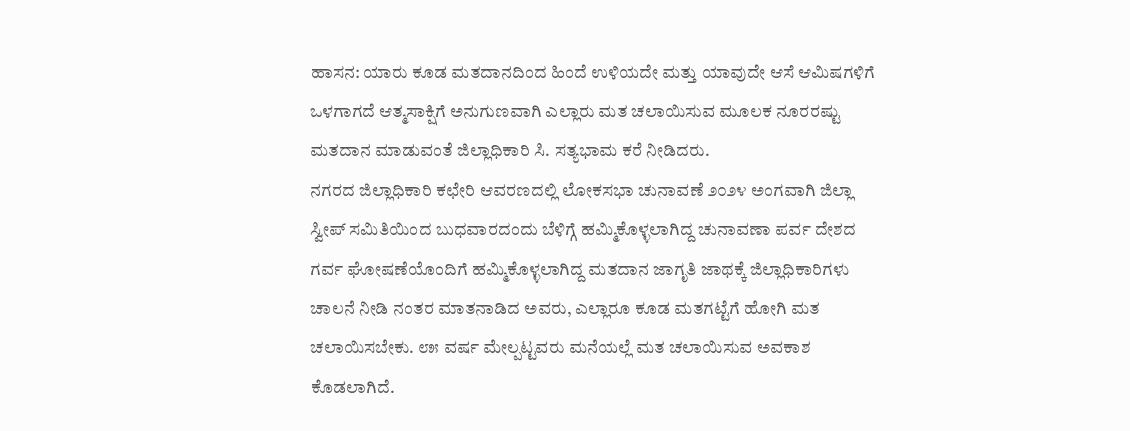ಹಾಸನ: ಯಾರು ಕೂಡ ಮತದಾನದಿಂದ ಹಿಂದೆ ಉಳಿಯದೇ ಮತ್ತು ಯಾವುದೇ ಆಸೆ ಆಮಿಷಗಳಿಗೆ ಒಳಗಾಗದೆ ಆತ್ಮಸಾಕ್ಷಿಗೆ ಅನುಗುಣವಾಗಿ ಎಲ್ಲಾರು ಮತ ಚಲಾಯಿಸುವ ಮೂಲಕ ನೂರರಷ್ಟು ಮತದಾನ ಮಾಡುವಂತೆ ಜಿಲ್ಲಾಧಿಕಾರಿ ಸಿ. ಸತ್ಯಭಾಮ ಕರೆ ನೀಡಿದರು.
ನಗರದ ಜಿಲ್ಲಾಧಿಕಾರಿ ಕಛೇರಿ ಆವರಣದಲ್ಲಿ ಲೋಕಸಭಾ ಚುನಾವಣೆ ೨೦೨೪ ಅಂಗವಾಗಿ ಜಿಲ್ಲಾ ಸ್ವೀಪ್ ಸಮಿತಿಯಿಂದ ಬುಧವಾರದಂದು ಬೆಳಿಗ್ಗೆ ಹಮ್ಮಿಕೊಳ್ಳಲಾಗಿದ್ದ ಚುನಾವಣಾ ಪರ್ವ ದೇಶದ ಗರ್ವ ಘೋಷಣೆಯೊಂದಿಗೆ ಹಮ್ಮಿಕೊಳ್ಳಲಾಗಿದ್ದ ಮತದಾನ ಜಾಗೃತಿ ಜಾಥಕ್ಕೆ ಜಿಲ್ಲಾಧಿಕಾರಿಗಳು ಚಾಲನೆ ನೀಡಿ ನಂತರ ಮಾತನಾಡಿದ ಅವರು, ಎಲ್ಲಾರೂ ಕೂಡ ಮತಗಟ್ಟೆಗೆ ಹೋಗಿ ಮತ ಚಲಾಯಿಸಬೇಕು. ೮೫ ವರ್ಷ ಮೇಲ್ಪಟ್ಟವರು ಮನೆಯಲ್ಲೆ ಮತ ಚಲಾಯಿಸುವ ಅವಕಾಶ ಕೊಡಲಾಗಿದೆ.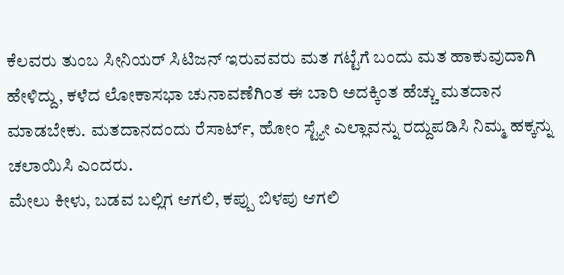ಕೆಲವರು ತುಂಬ ಸೀನಿಯರ್ ಸಿಟಿಜನ್ ಇರುವವರು ಮತ ಗಟ್ಟೆಗೆ ಬಂದು ಮತ ಹಾಕುವುದಾಗಿ ಹೇಳಿದ್ದು, ಕಳೆದ ಲೋಕಾಸಭಾ ಚುನಾವಣೆಗಿಂತ ಈ ಬಾರಿ ಅದಕ್ಕಿಂತ ಹೆಚ್ಚು ಮತದಾನ ಮಾಡಬೇಕು. ಮತದಾನದಂದು ರೆಸಾರ್ಟ್, ಹೋಂ ಸ್ಟ್ಯೇ ಎಲ್ಲಾವನ್ನು ರದ್ದುಪಡಿಸಿ ನಿಮ್ಮ ಹಕ್ಕನ್ನು ಚಲಾಯಿಸಿ ಎಂದರು.
ಮೇಲು ಕೀಳು, ಬಡವ ಬಲ್ಲಿಗ ಆಗಲಿ, ಕಪ್ಪು ಬಿಳಪು ಆಗಲಿ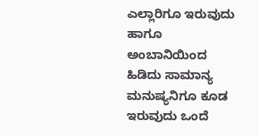ಎಲ್ಲಾರಿಗೂ ಇರುವುದು ಹಾಗೂ ಅಂಬಾನಿಯಿಂದ ಹಿಡಿದು ಸಾಮಾನ್ಯ ಮನುಷ್ಯನಿಗೂ ಕೂಡ ಇರುವುದು ಒಂದೆ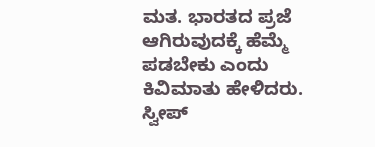ಮತ. ಭಾರತದ ಪ್ರಜೆ ಆಗಿರುವುದಕ್ಕೆ ಹೆಮ್ಮೆ ಪಡಬೇಕು ಎಂದು ಕಿವಿಮಾತು ಹೇಳಿದರು.
ಸ್ವೀಪ್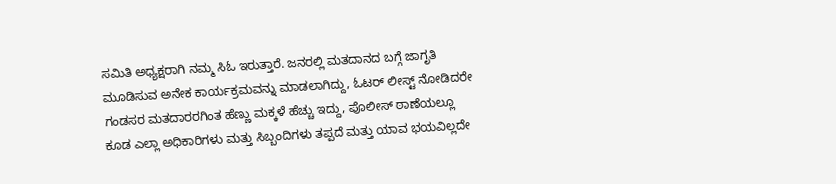ಸಮಿತಿ ಅಧ್ಯಕ್ಷರಾಗಿ ನಮ್ಮ ಸಿಓ ಇರುತ್ತಾರೆ. ಜನರಲ್ಲಿ ಮತದಾನದ ಬಗ್ಗೆ ಜಾಗೃತಿ ಮೂಡಿಸುವ ಅನೇಕ ಕಾರ್ಯಕ್ರಮವನ್ನು ಮಾಡಲಾಗಿದ್ದು, ಓಟರ್ ಲೀಸ್ಟ್ ನೋಡಿದರೇ ಗಂಡಸರ ಮತದಾರರಗಿಂತ ಹೆಣ್ಣು ಮಕ್ಕಳೆ ಹೆಚ್ಚು ಇದ್ದು, ಪೊಲೀಸ್ ಠಾಣೆಯಲ್ಲೂ ಕೂಡ ಎಲ್ಲಾ ಅಧಿಕಾರಿಗಳು ಮತ್ತು ಸಿಬ್ಬಂದಿಗಳು ತಪ್ಪದೆ ಮತ್ತು ಯಾವ ಭಯವಿಲ್ಲದೇ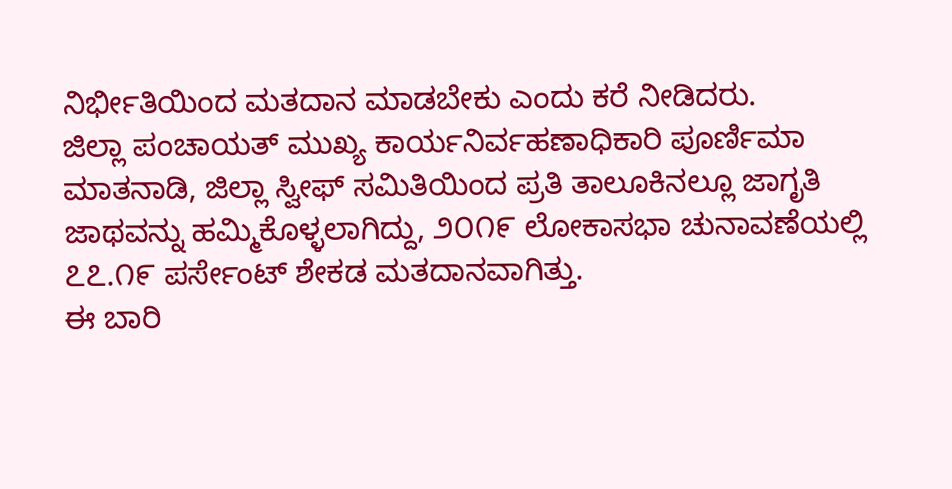ನಿರ್ಭೀತಿಯಿಂದ ಮತದಾನ ಮಾಡಬೇಕು ಎಂದು ಕರೆ ನೀಡಿದರು.
ಜಿಲ್ಲಾ ಪಂಚಾಯತ್ ಮುಖ್ಯ ಕಾರ್ಯನಿರ್ವಹಣಾಧಿಕಾರಿ ಪೂರ್ಣಿಮಾ ಮಾತನಾಡಿ, ಜಿಲ್ಲಾ ಸ್ವೀಫ್ ಸಮಿತಿಯಿಂದ ಪ್ರತಿ ತಾಲೂಕಿನಲ್ಲೂ ಜಾಗೃತಿ ಜಾಥವನ್ನು ಹಮ್ಮಿಕೊಳ್ಳಲಾಗಿದ್ದು, ೨೦೧೯ ಲೋಕಾಸಭಾ ಚುನಾವಣೆಯಲ್ಲಿ ೭೭.೧೯ ಪರ್ಸೇಂಟ್ ಶೇಕಡ ಮತದಾನವಾಗಿತ್ತು.
ಈ ಬಾರಿ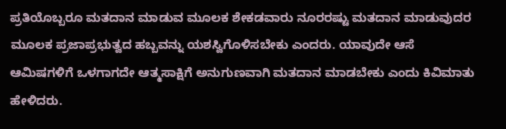ಪ್ರತಿಯೊಬ್ಬರೂ ಮತದಾನ ಮಾಡುವ ಮೂಲಕ ಶೇಕಡವಾರು ನೂರರಷ್ಟು ಮತದಾನ ಮಾಡುವುದರ ಮೂಲಕ ಪ್ರಜಾಪ್ರಭುತ್ವದ ಹಬ್ಬವನ್ನು ಯಶಸ್ವಿಗೊಳಿಸಬೇಕು ಎಂದರು. ಯಾವುದೇ ಆಸೆ ಆಮಿಷಗಳಿಗೆ ಒಳಗಾಗದೇ ಆತ್ಮಸಾಕ್ಷಿಗೆ ಅನುಗುಣವಾಗಿ ಮತದಾನ ಮಾಡಬೇಕು ಎಂದು ಕಿವಿಮಾತು ಹೇಳಿದರು.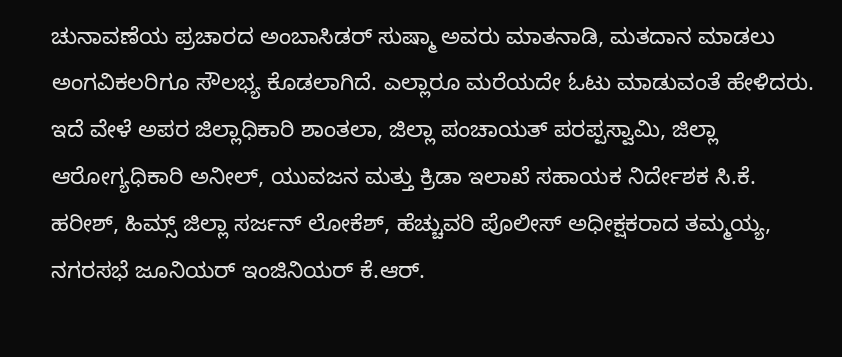ಚುನಾವಣೆಯ ಪ್ರಚಾರದ ಅಂಬಾಸಿಡರ್ ಸುಷ್ಮಾ ಅವರು ಮಾತನಾಡಿ, ಮತದಾನ ಮಾಡಲು ಅಂಗವಿಕಲರಿಗೂ ಸೌಲಭ್ಯ ಕೊಡಲಾಗಿದೆ. ಎಲ್ಲಾರೂ ಮರೆಯದೇ ಓಟು ಮಾಡುವಂತೆ ಹೇಳಿದರು.
ಇದೆ ವೇಳೆ ಅಪರ ಜಿಲ್ಲಾಧಿಕಾರಿ ಶಾಂತಲಾ, ಜಿಲ್ಲಾ ಪಂಚಾಯತ್ ಪರಪ್ಪಸ್ವಾಮಿ, ಜಿಲ್ಲಾ ಆರೋಗ್ಯಧಿಕಾರಿ ಅನೀಲ್, ಯುವಜನ ಮತ್ತು ಕ್ರಿಡಾ ಇಲಾಖೆ ಸಹಾಯಕ ನಿರ್ದೇಶಕ ಸಿ.ಕೆ. ಹರೀಶ್, ಹಿಮ್ಸ್ ಜಿಲ್ಲಾ ಸರ್ಜನ್ ಲೋಕೆಶ್, ಹೆಚ್ಚುವರಿ ಪೊಲೀಸ್ ಅಧೀಕ್ಷಕರಾದ ತಮ್ಮಯ್ಯ, ನಗರಸಭೆ ಜೂನಿಯರ್ ಇಂಜಿನಿಯರ್ ಕೆ.ಆರ್.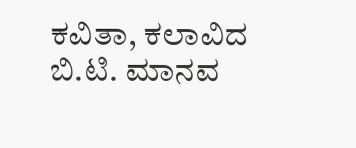ಕವಿತಾ, ಕಲಾವಿದ ಬಿ.ಟಿ. ಮಾನವ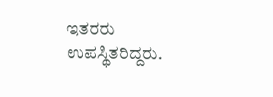ಇತರರು ಉಪಸ್ಥಿತರಿದ್ದರು.